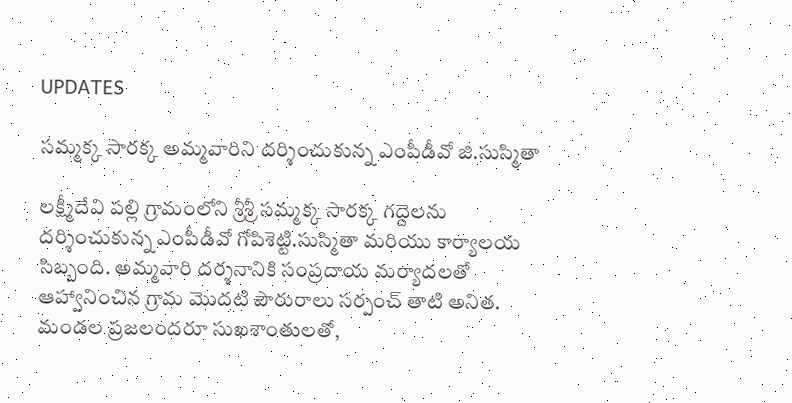UPDATES

సమ్మక్క సారక్క అమ్మవారిని దర్శించుకున్న ఎంపీడీవో జి.సుస్మితా

లక్ష్మీదేవి పల్లి గ్రామంలోని శ్రీశ్రీ సమ్మక్క సారక్క గద్దెలను దర్శించుకున్న ఎంపీడీవో గోపిశెట్టి.సుస్మితా మరియు కార్యాలయ సిబ్బంది. అమ్మవారి దర్శనానికి సంప్రదాయ మర్యాదలతో ఆహ్వానించిన గ్రామ మొదటి పౌరురాలు సర్పంచ్ తాటి అనిత. మండల ప్రజలందరూ సుఖశాంతులతో,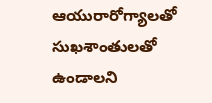ఆయురారోగ్యాలతో సుఖశాంతులతో ఉండాలని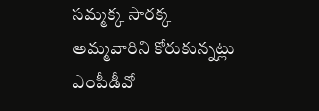సమ్మక్క సారక్క అమ్మవారిని కోరుకున్నట్లు ఎంపీడీవో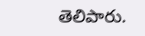తెలిపారు.